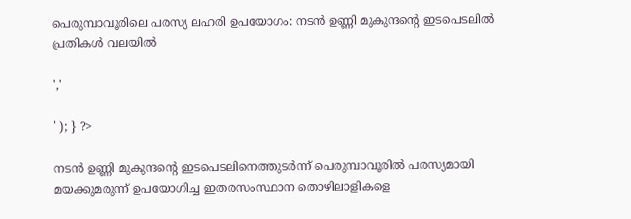പെരുമ്പാവൂരിലെ പരസ്യ ലഹരി ഉപയോഗം: നടൻ ഉണ്ണി മുകുന്ദന്റെ ഇടപെടലിൽ പ്രതികൾ വലയിൽ

','

' ); } ?>

നടൻ ഉണ്ണി മുകുന്ദൻ്റെ ഇടപെടലിനെത്തുടർന്ന് പെരുമ്പാവൂരിൽ പരസ്യമായി മയക്കുമരുന്ന് ഉപയോഗിച്ച ഇതരസംസ്ഥാന തൊഴിലാളികളെ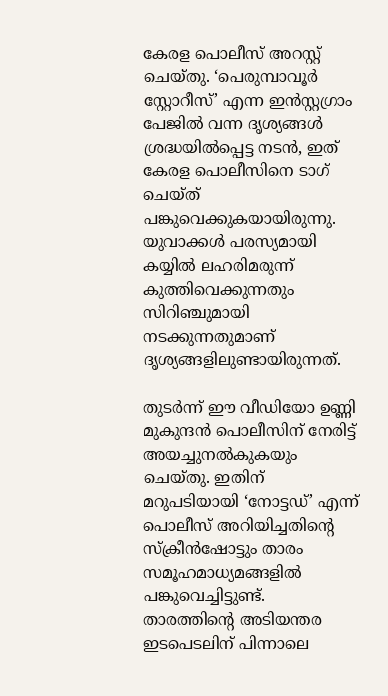കേരള പൊലീസ് അറസ്റ്റ് ചെയ്തു. ‘പെരുമ്പാവൂർ സ്റ്റോറീസ്’ എന്ന ഇൻസ്റ്റഗ്രാം പേജിൽ വന്ന ദൃശ്യങ്ങൾ ശ്രദ്ധയിൽപ്പെട്ട നടൻ, ഇത് കേരള പൊലീസിനെ ടാഗ് ചെയ്ത് പങ്കുവെക്കുകയായിരുന്നു. യുവാക്കൾ പരസ്യമായി കയ്യിൽ ലഹരിമരുന്ന് കുത്തിവെക്കുന്നതും സിറിഞ്ചുമായി നടക്കുന്നതുമാണ് ദൃശ്യങ്ങളിലുണ്ടായിരുന്നത്.

തുടർന്ന് ഈ വീഡിയോ ഉണ്ണി മുകുന്ദൻ പൊലീസിന് നേരിട്ട് അയച്ചുനൽകുകയും ചെയ്തു. ഇതിന് മറുപടിയായി ‘നോട്ടഡ്’ എന്ന് പൊലീസ് അറിയിച്ചതിൻ്റെ സ്ക്രീൻഷോട്ടും താരം സമൂഹമാധ്യമങ്ങളിൽ പങ്കുവെച്ചിട്ടുണ്ട്. താരത്തിൻ്റെ അടിയന്തര ഇടപെടലിന് പിന്നാലെ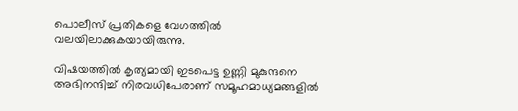പൊലീസ് പ്രതികളെ വേഗത്തിൽ വലയിലാക്കുകയായിരുന്നു.

വിഷയത്തിൽ കൃത്യമായി ഇടപെട്ട ഉണ്ണി മുകുന്ദനെ അഭിനന്ദിച്ച് നിരവധിപേരാണ് സമൂഹമാധ്യമങ്ങളിൽ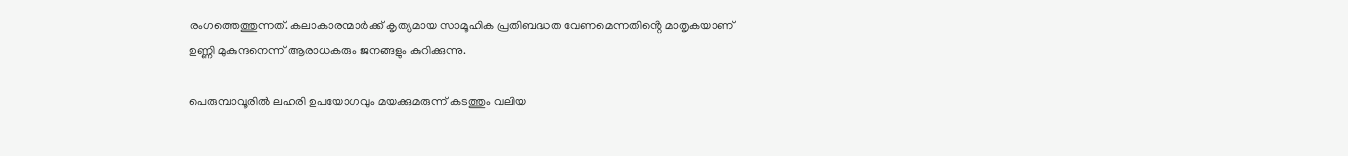രംഗത്തെത്തുന്നത്. കലാകാരന്മാർക്ക് കൃത്യമായ സാമൂഹിക പ്രതിബദ്ധത വേണമെന്നതിൻ്റെ മാതൃകയാണ് ഉണ്ണി മുകുന്ദനെന്ന് ആരാധകരും ജനങ്ങളും കുറിക്കുന്നു.

പെരുമ്പാവൂരിൽ ലഹരി ഉപയോഗവും മയക്കുമരുന്ന് കടത്തും വലിയ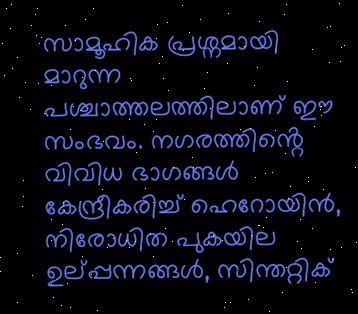സാമൂഹിക പ്രശ്നമായി മാറുന്ന പശ്ചാത്തലത്തിലാണ് ഈ സംഭവം. നഗരത്തിൻ്റെ വിവിധ ഭാഗങ്ങൾ കേന്ദ്രീകരിച്ച് ഹെറോയിൻ, നിരോധിത പുകയില ഉല്പ്പന്നങ്ങൾ, സിന്തറ്റിക്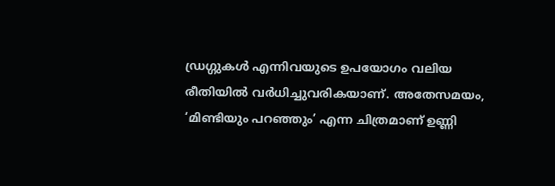ഡ്രഗ്ഗുകൾ എന്നിവയുടെ ഉപയോഗം വലിയ രീതിയിൽ വർധിച്ചുവരികയാണ്. അതേസമയം, ‘മിണ്ടിയും പറഞ്ഞും’ എന്ന ചിത്രമാണ് ഉണ്ണി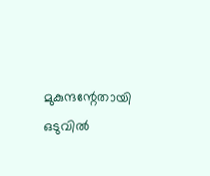മുകുന്ദന്റേതായി ഒടുവിൽ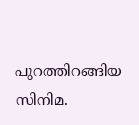പുറത്തിറങ്ങിയ സിനിമ.